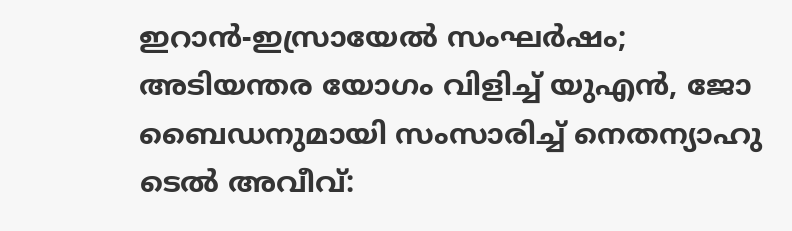ഇറാൻ-ഇസ്രായേൽ സംഘർഷം; അടിയന്തര യോഗം വിളിച്ച് യുഎൻ, ജോ ബൈഡനുമായി സംസാരിച്ച് നെതന്യാഹു
ടെൽ അവീവ്: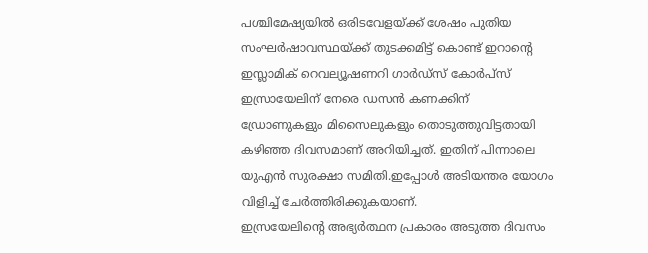പശ്ചിമേഷ്യയിൽ ഒരിടവേളയ്ക്ക് ശേഷം പുതിയ സംഘർഷാവസ്ഥയ്ക്ക് തുടക്കമിട്ട് കൊണ്ട് ഇറാന്റെ ഇസ്ലാമിക് റെവല്യൂഷണറി ഗാർഡ്സ് കോർപ്സ് ഇസ്രായേലിന് നേരെ ഡസൻ കണക്കിന് ഡ്രോണുകളും മിസൈലുകളും തൊടുത്തുവിട്ടതായി കഴിഞ്ഞ ദിവസമാണ് അറിയിച്ചത്. ഇതിന് പിന്നാലെ യുഎൻ സുരക്ഷാ സമിതി.ഇപ്പോൾ അടിയന്തര യോഗം വിളിച്ച് ചേർത്തിരിക്കുകയാണ്.
ഇസ്രയേലിന്റെ അഭ്യർത്ഥന പ്രകാരം അടുത്ത ദിവസം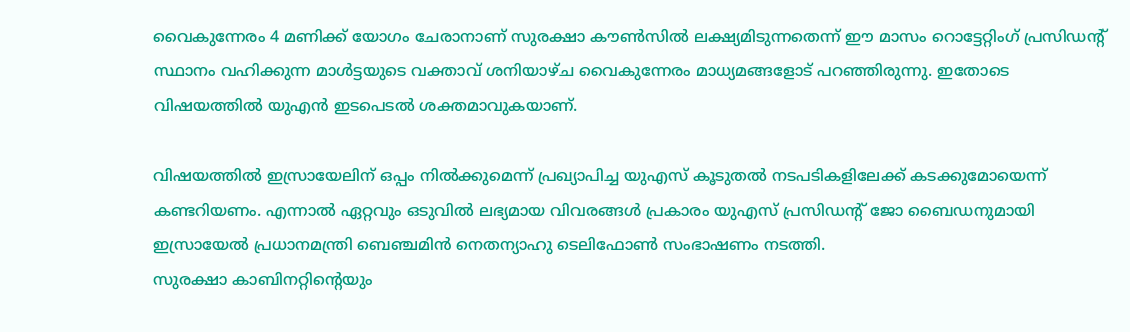വൈകുന്നേരം 4 മണിക്ക് യോഗം ചേരാനാണ് സുരക്ഷാ കൗൺസിൽ ലക്ഷ്യമിടുന്നതെന്ന് ഈ മാസം റൊട്ടേറ്റിംഗ് പ്രസിഡന്റ് സ്ഥാനം വഹിക്കുന്ന മാൾട്ടയുടെ വക്താവ് ശനിയാഴ്ച വൈകുന്നേരം മാധ്യമങ്ങളോട് പറഞ്ഞിരുന്നു. ഇതോടെ വിഷയത്തിൽ യുഎൻ ഇടപെടൽ ശക്തമാവുകയാണ്.

വിഷയത്തിൽ ഇസ്രായേലിന് ഒപ്പം നിൽക്കുമെന്ന് പ്രഖ്യാപിച്ച യുഎസ് കൂടുതൽ നടപടികളിലേക്ക് കടക്കുമോയെന്ന് കണ്ടറിയണം. എന്നാൽ ഏറ്റവും ഒടുവിൽ ലഭ്യമായ വിവരങ്ങൾ പ്രകാരം യുഎസ് പ്രസിഡന്റ് ജോ ബൈഡനുമായി ഇസ്രായേൽ പ്രധാനമന്ത്രി ബെഞ്ചമിൻ നെതന്യാഹു ടെലിഫോൺ സംഭാഷണം നടത്തി.
സുരക്ഷാ കാബിനറ്റിന്റെയും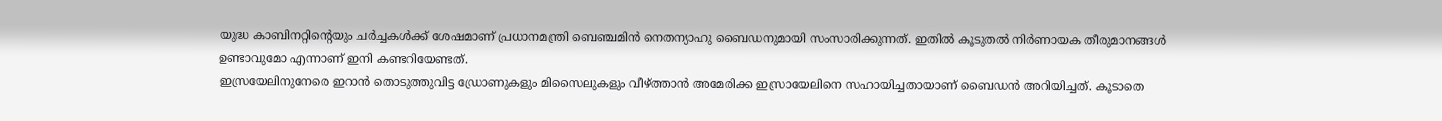യുദ്ധ കാബിനറ്റിന്റെയും ചർച്ചകൾക്ക് ശേഷമാണ് പ്രധാനമന്ത്രി ബെഞ്ചമിൻ നെതന്യാഹു ബൈഡനുമായി സംസാരിക്കുന്നത്. ഇതിൽ കൂടുതൽ നിർണായക തീരുമാനങ്ങൾ ഉണ്ടാവുമോ എന്നാണ് ഇനി കണ്ടറിയേണ്ടത്.
ഇസ്രയേലിനുനേരെ ഇറാൻ തൊടുത്തുവിട്ട ഡ്രോണുകളും മിസൈലുകളും വീഴ്ത്താൻ അമേരിക്ക ഇസ്രായേലിനെ സഹായിച്ചതായാണ് ബൈഡൻ അറിയിച്ചത്. കൂടാതെ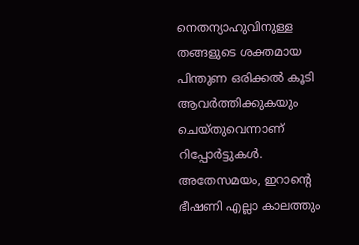നെതന്യാഹുവിനുള്ള തങ്ങളുടെ ശക്തമായ പിന്തുണ ഒരിക്കൽ കൂടി ആവർത്തിക്കുകയും ചെയ്തുവെന്നാണ് റിപ്പോർട്ടുകൾ.
അതേസമയം, ഇറാന്റെ ഭീഷണി എല്ലാ കാലത്തും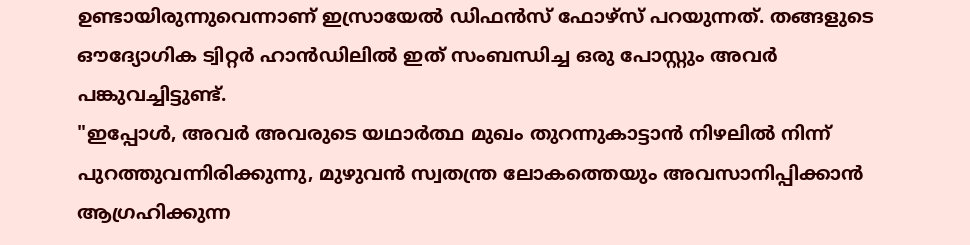ഉണ്ടായിരുന്നുവെന്നാണ് ഇസ്രായേൽ ഡിഫൻസ് ഫോഴ്സ് പറയുന്നത്. തങ്ങളുടെ ഔദ്യോഗിക ട്വിറ്റർ ഹാൻഡിലിൽ ഇത് സംബന്ധിച്ച ഒരു പോസ്റ്റും അവർ പങ്കുവച്ചിട്ടുണ്ട്.
"ഇപ്പോൾ, അവർ അവരുടെ യഥാർത്ഥ മുഖം തുറന്നുകാട്ടാൻ നിഴലിൽ നിന്ന് പുറത്തുവന്നിരിക്കുന്നു, മുഴുവൻ സ്വതന്ത്ര ലോകത്തെയും അവസാനിപ്പിക്കാൻ ആഗ്രഹിക്കുന്ന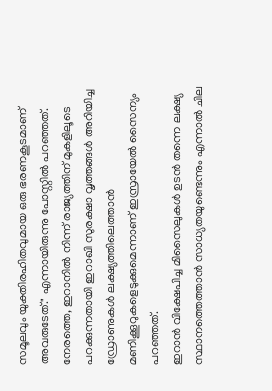സമൂലവും യുക്തിരഹിതവുമായ ഒരു ഭരണകൂടമാണ് അവരുടേത്." എന്നായിരുന്നു പോസ്റ്റിൽ പറഞ്ഞത്.
നേരത്തെ, ഇറാനിൽ നിന്ന് രാജ്യത്തിന് മുകളിലൂടെ പറക്കുന്നതായി ഇറാഖി സുരക്ഷാ വൃത്തങ്ങൾ അറിയിച്ച ഡ്രോണുകൾ ലക്ഷ്യത്തിലെത്താൻ മണിക്കൂറുകളെടുക്കുമെന്നാണ് ഇസ്രായേൽ സൈന്യം പറഞ്ഞത്.
ഇറാൻ വിക്ഷേപിച്ച മിസൈലുകൾ ഉടൻ തന്നെ ലക്ഷ്യ സ്ഥാനത്തെത്താൻ സാധ്യതയുണ്ടെന്നും എന്നാൽ ചില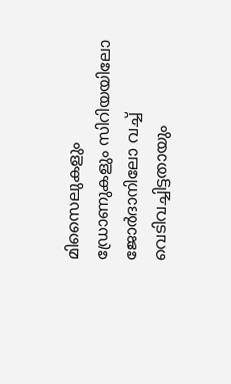മിസൈലുകളും ഡ്രോണുകളും സിറിയയിലോ ജോർദാനിലോ വച്ച് വെടിവച്ചിട്ടതായും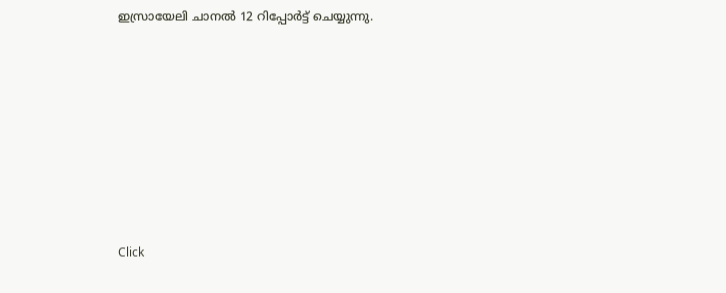ഇസ്രായേലി ചാനൽ 12 റിപ്പോർട്ട് ചെയ്യുന്നു.












Click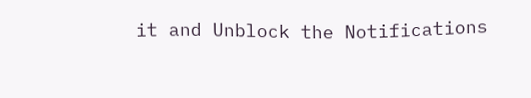it and Unblock the Notifications